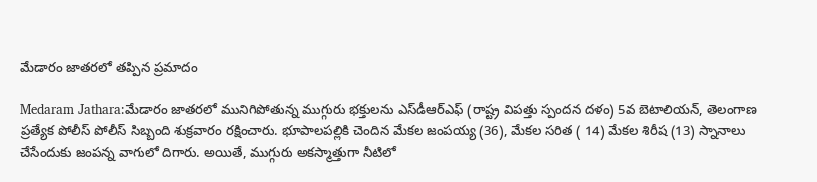మేడారం జాత‌ర‌లో త‌ప్పిన ప్ర‌మాదం

Medaram Jathara:మేడారం జాత‌రలో మునిగిపోతున్న ముగ్గురు భ‌క్తుల‌ను ఎస్‌డీఆర్‌ఎఫ్ (రాష్ట్ర విపత్తు స్పందన దళం) 5వ బెటాలియన్, తెలంగాణ ప్రత్యేక పోలీస్ పోలీస్ సిబ్బంది శుక్రవారం రక్షించారు. భూపాలపల్లికి చెందిన మేకల జంపయ్య (36), మేకల సరిత ( 14) మేకల శిరీష (13) స్నానాలు చేసేందుకు జంప‌న్న వాగులో దిగారు. అయితే, ముగ్గురు అకస్మాత్తుగా నీటిలో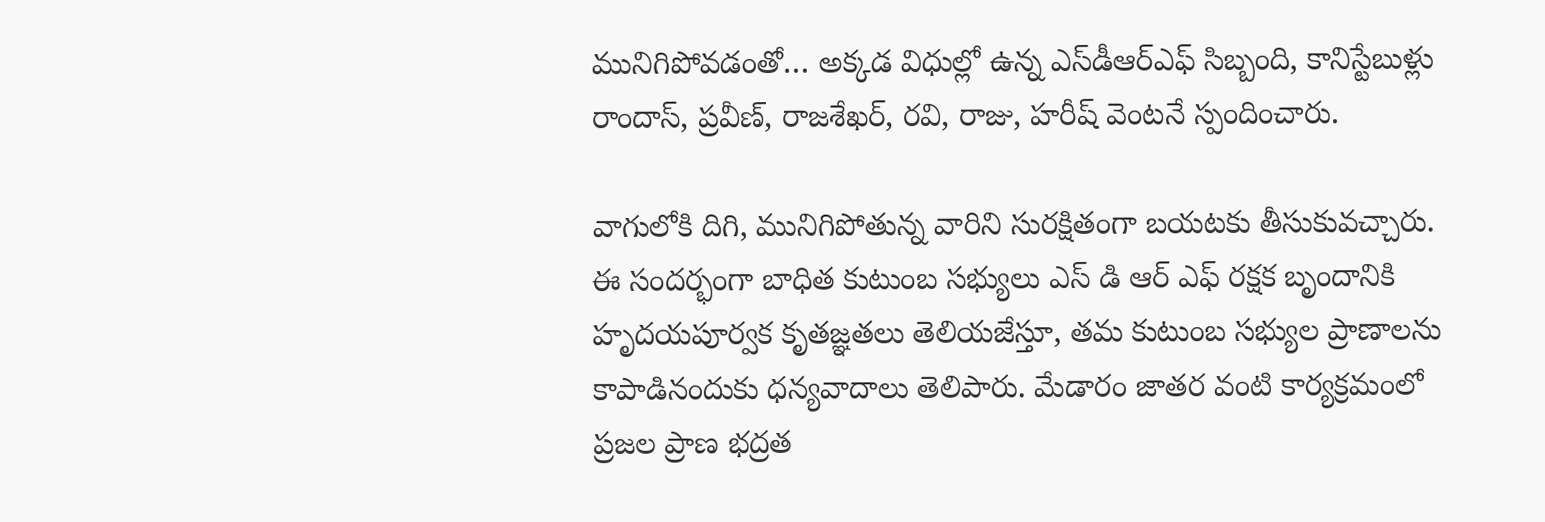మునిగిపోవ‌డంతో… అక్కడ విధుల్లో ఉన్న ఎస్‌డీఆర్‌ఎఫ్ సిబ్బంది, కానిస్టేబుళ్లు రాందాస్, ప్రవీణ్, రాజశేఖర్, రవి, రాజు, హరీష్ వెంట‌నే స్పందించారు.

వాగులోకి దిగి, మునిగిపోతున్న వారిని సురక్షితంగా బయటకు తీసుకువచ్చారు. ఈ సందర్భంగా బాధిత కుటుంబ సభ్యులు ఎస్ డి ఆర్ ఎఫ్ రక్షక బృందానికి హృదయపూర్వక కృతజ్ఞతలు తెలియజేస్తూ, తమ కుటుంబ సభ్యుల ప్రాణాలను కాపాడినందుకు ధన్యవాదాలు తెలిపారు. మేడారం జాతర వంటి కార్యక్రమంలో ప్రజల ప్రాణ భద్రత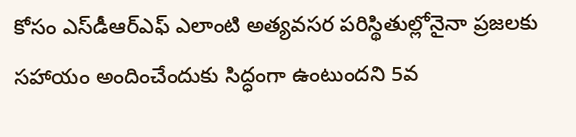కోసం ఎస్‌డీఆర్‌ఎఫ్ ఎలాంటి అత్యవసర పరిస్థితుల్లోనైనా ప్రజలకు సహాయం అందించేందుకు సిద్ధంగా ఉంటుందని 5వ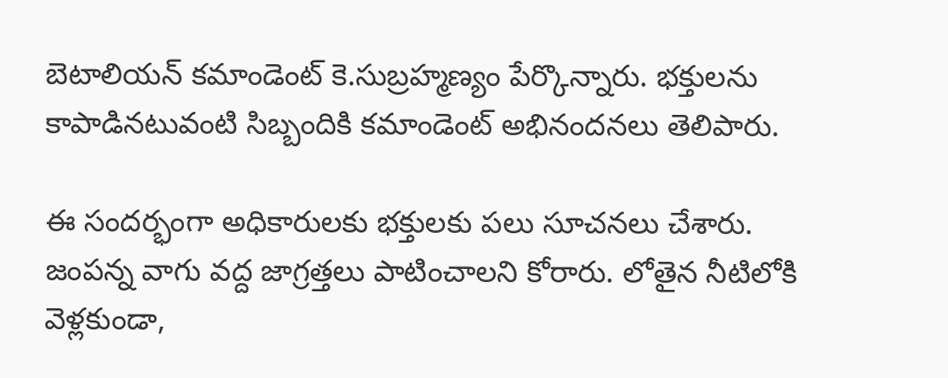బెటాలియన్ కమాండెంట్ కె.సుబ్రహ్మణ్యం పేర్కొన్నారు. భక్తులను కాపాడినటువంటి సిబ్బందికి కమాండెంట్ అభినందనలు తెలిపారు.

ఈ సంద‌ర్భంగా అధికారుల‌కు భక్తులకు ప‌లు సూచనలు చేశారు. జంపన్న వాగు వద్ద జాగ్రత్తలు పాటించాలని కోరారు. లోతైన నీటిలోకి వెళ్లకుండా,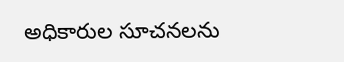అధికారుల సూచనలను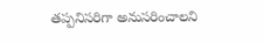తప్పనిసరిగా అనుసరించాలని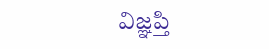విజ్ఞ‌ప్తి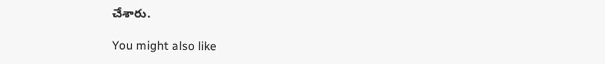చేశారు.

You might also like